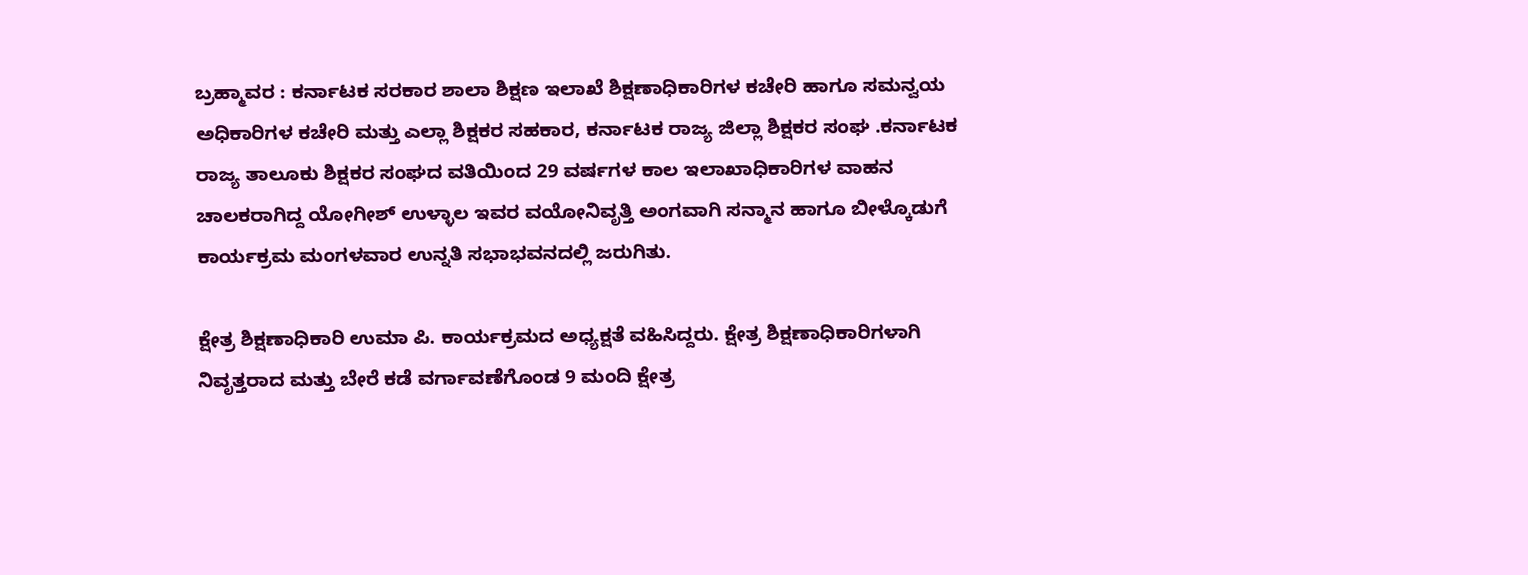ಬ್ರಹ್ಮಾವರ : ಕರ್ನಾಟಕ ಸರಕಾರ ಶಾಲಾ ಶಿಕ್ಷಣ ಇಲಾಖೆ ಶಿಕ್ಷಣಾಧಿಕಾರಿಗಳ ಕಚೇರಿ ಹಾಗೂ ಸಮನ್ವಯ ಅಧಿಕಾರಿಗಳ ಕಚೇರಿ ಮತ್ತು ಎಲ್ಲಾ ಶಿಕ್ಷಕರ ಸಹಕಾರ, ಕರ್ನಾಟಕ ರಾಜ್ಯ ಜಿಲ್ಲಾ ಶಿಕ್ಷಕರ ಸಂಘ .ಕರ್ನಾಟಕ ರಾಜ್ಯ ತಾಲೂಕು ಶಿಕ್ಷಕರ ಸಂಘದ ವತಿಯಿಂದ 29 ವರ್ಷಗಳ ಕಾಲ ಇಲಾಖಾಧಿಕಾರಿಗಳ ವಾಹನ ಚಾಲಕರಾಗಿದ್ದ ಯೋಗೀಶ್ ಉಳ್ಳಾಲ ಇವರ ವಯೋನಿವೃತ್ತಿ ಅಂಗವಾಗಿ ಸನ್ಮಾನ ಹಾಗೂ ಬೀಳ್ಕೊಡುಗೆ ಕಾರ್ಯಕ್ರಮ ಮಂಗಳವಾರ ಉನ್ನತಿ ಸಭಾಭವನದಲ್ಲಿ ಜರುಗಿತು.

ಕ್ಷೇತ್ರ ಶಿಕ್ಷಣಾಧಿಕಾರಿ ಉಮಾ ಪಿ. ಕಾರ್ಯಕ್ರಮದ ಅಧ್ಯಕ್ಷತೆ ವಹಿಸಿದ್ದರು. ಕ್ಷೇತ್ರ ಶಿಕ್ಷಣಾಧಿಕಾರಿಗಳಾಗಿ ನಿವೃತ್ತರಾದ ಮತ್ತು ಬೇರೆ ಕಡೆ ವರ್ಗಾವಣೆಗೊಂಡ 9 ಮಂದಿ ಕ್ಷೇತ್ರ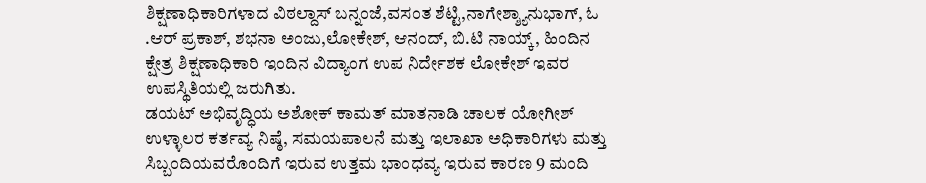ಶಿಕ್ಷಣಾಧಿಕಾರಿಗಳಾದ ವಿಠಲ್ದಾಸ್ ಬನ್ನಂಜೆ,ವಸಂತ ಶೆಟ್ಟಿ,ನಾಗೇಶ್ಶ್ಯಾನುಭಾಗ್, ಓ .ಆರ್ ಪ್ರಕಾಶ್, ಶಭನಾ ಅಂಜು,ಲೋಕೇಶ್, ಆನಂದ್, ಬಿ.ಟಿ ನಾಯ್ಕ್, ಹಿಂದಿನ ಕ್ಷೇತ್ರ ಶಿಕ್ಷಣಾಧಿಕಾರಿ ಇಂದಿನ ವಿದ್ಯಾಂಗ ಉಪ ನಿರ್ದೇಶಕ ಲೋಕೇಶ್ ಇವರ ಉಪಸ್ಥಿತಿಯಲ್ಲಿ ಜರುಗಿತು.
ಡಯಟ್ ಅಭಿವೃದ್ಧಿಯ ಅಶೋಕ್ ಕಾಮತ್ ಮಾತನಾಡಿ ಚಾಲಕ ಯೋಗೀಶ್ ಉಳ್ಳಾಲರ ಕರ್ತವ್ಯ ನಿಷ್ಠೆ, ಸಮಯಪಾಲನೆ ಮತ್ತು ಇಲಾಖಾ ಅಧಿಕಾರಿಗಳು ಮತ್ತು ಸಿಬ್ಬಂದಿಯವರೊಂದಿಗೆ ಇರುವ ಉತ್ತಮ ಭಾಂಧವ್ಯ ಇರುವ ಕಾರಣ 9 ಮಂದಿ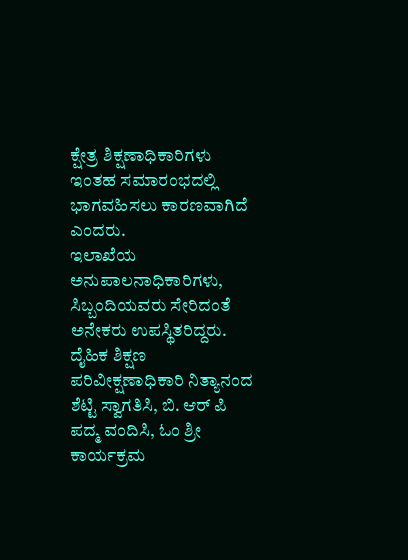ಕ್ಷೇತ್ರ ಶಿಕ್ಷಣಾಧಿಕಾರಿಗಳು ಇಂತಹ ಸಮಾರಂಭದಲ್ಲಿ ಭಾಗವಹಿಸಲು ಕಾರಣವಾಗಿದೆ ಎಂದರು.
ಇಲಾಖೆಯ ಅನುಪಾಲನಾಧಿಕಾರಿಗಳು, ಸಿಬ್ಬಂದಿಯವರು ಸೇರಿದಂತೆ ಅನೇಕರು ಉಪಸ್ಥಿತರಿದ್ದರು. ದೈಹಿಕ ಶಿಕ್ಷಣ ಪರಿವೀಕ್ಷಣಾಧಿಕಾರಿ ನಿತ್ಯಾನಂದ ಶೆಟ್ಟಿ ಸ್ವಾಗತಿಸಿ, ಬಿ. ಆರ್ ಪಿ ಪದ್ಮ ವಂದಿಸಿ, ಓಂ ಶ್ರೀ ಕಾರ್ಯಕ್ರಮ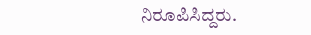ನಿರೂಪಿಸಿದ್ದರು.